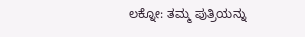ಲಕ್ನೋ: ತಮ್ಮ ಪುತ್ರಿಯನ್ನು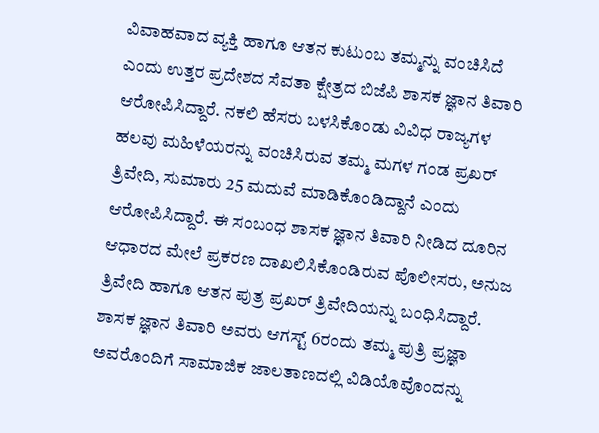ವಿವಾಹವಾದ ವ್ಯಕ್ತಿ ಹಾಗೂ ಆತನ ಕುಟುಂಬ ತಮ್ಮನ್ನು ವಂಚಿಸಿದೆ ಎಂದು ಉತ್ತರ ಪ್ರದೇಶದ ಸೆವತಾ ಕ್ಷೇತ್ರದ ಬಿಜೆಪಿ ಶಾಸಕ ಜ್ಞಾನ ತಿವಾರಿ ಆರೋಪಿಸಿದ್ದಾರೆ. ನಕಲಿ ಹೆಸರು ಬಳಸಿಕೊಂಡು ವಿವಿಧ ರಾಜ್ಯಗಳ ಹಲವು ಮಹಿಳೆಯರನ್ನು ವಂಚಿಸಿರುವ ತಮ್ಮ ಮಗಳ ಗಂಡ ಪ್ರಖರ್ ತ್ರಿವೇದಿ, ಸುಮಾರು 25 ಮದುವೆ ಮಾಡಿಕೊಂಡಿದ್ದಾನೆ ಎಂದು ಆರೋಪಿಸಿದ್ದಾರೆ. ಈ ಸಂಬಂಧ ಶಾಸಕ ಜ್ಞಾನ ತಿವಾರಿ ನೀಡಿದ ದೂರಿನ ಆಧಾರದ ಮೇಲೆ ಪ್ರಕರಣ ದಾಖಲಿಸಿಕೊಂಡಿರುವ ಪೊಲೀಸರು, ಅನುಜ ತ್ರಿವೇದಿ ಹಾಗೂ ಆತನ ಪುತ್ರ ಪ್ರಖರ್ ತ್ರಿವೇದಿಯನ್ನು ಬಂಧಿಸಿದ್ದಾರೆ.
ಶಾಸಕ ಜ್ಞಾನ ತಿವಾರಿ ಅವರು ಆಗಸ್ಟ್ 6ರಂದು ತಮ್ಮ ಪುತ್ರಿ ಪ್ರಜ್ಞಾ ಅವರೊಂದಿಗೆ ಸಾಮಾಜಿಕ ಜಾಲತಾಣದಲ್ಲಿ ವಿಡಿಯೊವೊಂದನ್ನು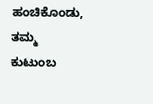ಹಂಚಿಕೊಂಡು, ತಮ್ಮ ಕುಟುಂಬ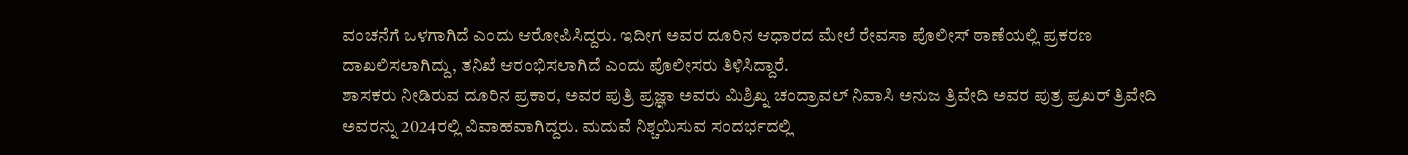ವಂಚನೆಗೆ ಒಳಗಾಗಿದೆ ಎಂದು ಆರೋಪಿಸಿದ್ದರು. ಇದೀಗ ಅವರ ದೂರಿನ ಆಧಾರದ ಮೇಲೆ ರೇವಸಾ ಪೊಲೀಸ್ ಠಾಣೆಯಲ್ಲಿ ಪ್ರಕರಣ ದಾಖಲಿಸಲಾಗಿದ್ದು, ತನಿಖೆ ಆರಂಭಿಸಲಾಗಿದೆ ಎಂದು ಪೊಲೀಸರು ತಿಳಿಸಿದ್ದಾರೆ.
ಶಾಸಕರು ನೀಡಿರುವ ದೂರಿನ ಪ್ರಕಾರ, ಅವರ ಪುತ್ರಿ ಪ್ರಜ್ಞಾ ಅವರು ಮಿಶ್ರಿಖ್ನ ಚಂದ್ರಾವಲ್ ನಿವಾಸಿ ಅನುಜ ತ್ರಿವೇದಿ ಅವರ ಪುತ್ರ ಪ್ರಖರ್ ತ್ರಿವೇದಿ ಅವರನ್ನು 2024ರಲ್ಲಿ ವಿವಾಹವಾಗಿದ್ದರು. ಮದುವೆ ನಿಶ್ಚಯಿಸುವ ಸಂದರ್ಭದಲ್ಲಿ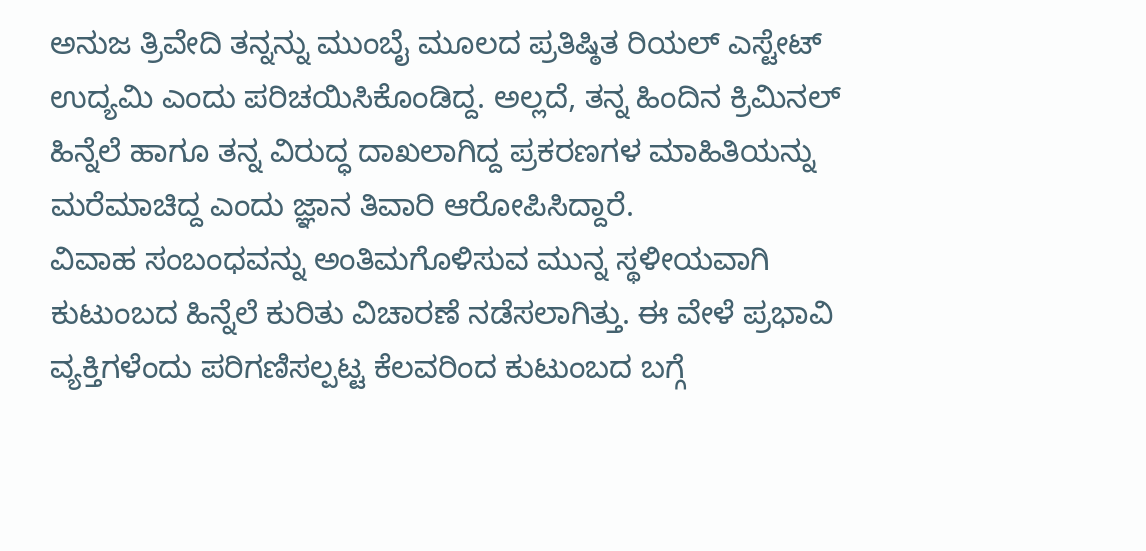ಅನುಜ ತ್ರಿವೇದಿ ತನ್ನನ್ನು ಮುಂಬೈ ಮೂಲದ ಪ್ರತಿಷ್ಠಿತ ರಿಯಲ್ ಎಸ್ಟೇಟ್ ಉದ್ಯಮಿ ಎಂದು ಪರಿಚಯಿಸಿಕೊಂಡಿದ್ದ. ಅಲ್ಲದೆ, ತನ್ನ ಹಿಂದಿನ ಕ್ರಿಮಿನಲ್ ಹಿನ್ನೆಲೆ ಹಾಗೂ ತನ್ನ ವಿರುದ್ಧ ದಾಖಲಾಗಿದ್ದ ಪ್ರಕರಣಗಳ ಮಾಹಿತಿಯನ್ನು ಮರೆಮಾಚಿದ್ದ ಎಂದು ಜ್ಞಾನ ತಿವಾರಿ ಆರೋಪಿಸಿದ್ದಾರೆ.
ವಿವಾಹ ಸಂಬಂಧವನ್ನು ಅಂತಿಮಗೊಳಿಸುವ ಮುನ್ನ ಸ್ಥಳೀಯವಾಗಿ ಕುಟುಂಬದ ಹಿನ್ನೆಲೆ ಕುರಿತು ವಿಚಾರಣೆ ನಡೆಸಲಾಗಿತ್ತು. ಈ ವೇಳೆ ಪ್ರಭಾವಿ ವ್ಯಕ್ತಿಗಳೆಂದು ಪರಿಗಣಿಸಲ್ಪಟ್ಟ ಕೆಲವರಿಂದ ಕುಟುಂಬದ ಬಗ್ಗೆ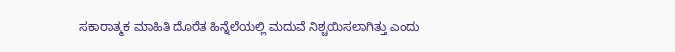ಸಕಾರಾತ್ಮಕ ಮಾಹಿತಿ ದೊರೆತ ಹಿನ್ನೆಲೆಯಲ್ಲಿ ಮದುವೆ ನಿಶ್ಚಯಿಸಲಾಗಿತ್ತು ಎಂದು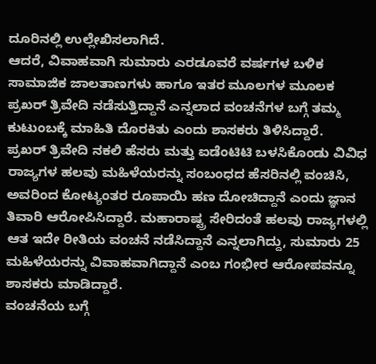ದೂರಿನಲ್ಲಿ ಉಲ್ಲೇಖಿಸಲಾಗಿದೆ.
ಆದರೆ, ವಿವಾಹವಾಗಿ ಸುಮಾರು ಎರಡೂವರೆ ವರ್ಷಗಳ ಬಳಿಕ ಸಾಮಾಜಿಕ ಜಾಲತಾಣಗಳು ಹಾಗೂ ಇತರ ಮೂಲಗಳ ಮೂಲಕ ಪ್ರಖರ್ ತ್ರಿವೇದಿ ನಡೆಸುತ್ತಿದ್ದಾನೆ ಎನ್ನಲಾದ ವಂಚನೆಗಳ ಬಗ್ಗೆ ತಮ್ಮ ಕುಟುಂಬಕ್ಕೆ ಮಾಹಿತಿ ದೊರಕಿತು ಎಂದು ಶಾಸಕರು ತಿಳಿಸಿದ್ದಾರೆ.
ಪ್ರಖರ್ ತ್ರಿವೇದಿ ನಕಲಿ ಹೆಸರು ಮತ್ತು ಐಡೆಂಟಿಟಿ ಬಳಸಿಕೊಂಡು ವಿವಿಧ ರಾಜ್ಯಗಳ ಹಲವು ಮಹಿಳೆಯರನ್ನು ಸಂಬಂಧದ ಹೆಸರಿನಲ್ಲಿ ವಂಚಿಸಿ, ಅವರಿಂದ ಕೋಟ್ಯಂತರ ರೂಪಾಯಿ ಹಣ ದೋಚಿದ್ದಾನೆ ಎಂದು ಜ್ಞಾನ ತಿವಾರಿ ಆರೋಪಿಸಿದ್ದಾರೆ. ಮಹಾರಾಷ್ಟ್ರ ಸೇರಿದಂತೆ ಹಲವು ರಾಜ್ಯಗಳಲ್ಲಿ ಆತ ಇದೇ ರೀತಿಯ ವಂಚನೆ ನಡೆಸಿದ್ದಾನೆ ಎನ್ನಲಾಗಿದ್ದು, ಸುಮಾರು 25 ಮಹಿಳೆಯರನ್ನು ವಿವಾಹವಾಗಿದ್ದಾನೆ ಎಂಬ ಗಂಭೀರ ಆರೋಪವನ್ನೂ ಶಾಸಕರು ಮಾಡಿದ್ದಾರೆ.
ವಂಚನೆಯ ಬಗ್ಗೆ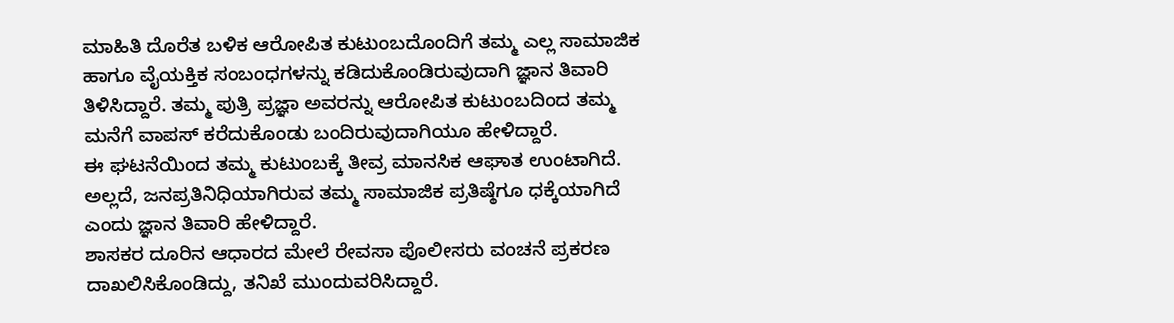ಮಾಹಿತಿ ದೊರೆತ ಬಳಿಕ ಆರೋಪಿತ ಕುಟುಂಬದೊಂದಿಗೆ ತಮ್ಮ ಎಲ್ಲ ಸಾಮಾಜಿಕ ಹಾಗೂ ವೈಯಕ್ತಿಕ ಸಂಬಂಧಗಳನ್ನು ಕಡಿದುಕೊಂಡಿರುವುದಾಗಿ ಜ್ಞಾನ ತಿವಾರಿ ತಿಳಿಸಿದ್ದಾರೆ. ತಮ್ಮ ಪುತ್ರಿ ಪ್ರಜ್ಞಾ ಅವರನ್ನು ಆರೋಪಿತ ಕುಟುಂಬದಿಂದ ತಮ್ಮ ಮನೆಗೆ ವಾಪಸ್ ಕರೆದುಕೊಂಡು ಬಂದಿರುವುದಾಗಿಯೂ ಹೇಳಿದ್ದಾರೆ.
ಈ ಘಟನೆಯಿಂದ ತಮ್ಮ ಕುಟುಂಬಕ್ಕೆ ತೀವ್ರ ಮಾನಸಿಕ ಆಘಾತ ಉಂಟಾಗಿದೆ. ಅಲ್ಲದೆ, ಜನಪ್ರತಿನಿಧಿಯಾಗಿರುವ ತಮ್ಮ ಸಾಮಾಜಿಕ ಪ್ರತಿಷ್ಠೆಗೂ ಧಕ್ಕೆಯಾಗಿದೆ ಎಂದು ಜ್ಞಾನ ತಿವಾರಿ ಹೇಳಿದ್ದಾರೆ.
ಶಾಸಕರ ದೂರಿನ ಆಧಾರದ ಮೇಲೆ ರೇವಸಾ ಪೊಲೀಸರು ವಂಚನೆ ಪ್ರಕರಣ ದಾಖಲಿಸಿಕೊಂಡಿದ್ದು, ತನಿಖೆ ಮುಂದುವರಿಸಿದ್ದಾರೆ.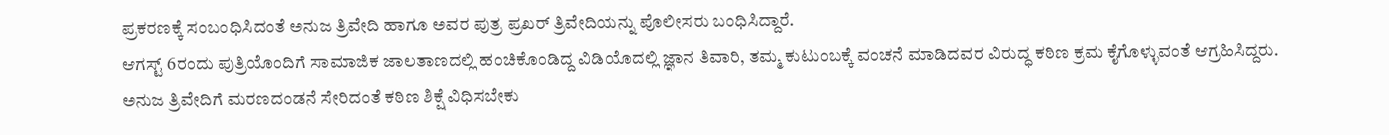ಪ್ರಕರಣಕ್ಕೆ ಸಂಬಂಧಿಸಿದಂತೆ ಅನುಜ ತ್ರಿವೇದಿ ಹಾಗೂ ಅವರ ಪುತ್ರ ಪ್ರಖರ್ ತ್ರಿವೇದಿಯನ್ನು ಪೊಲೀಸರು ಬಂಧಿಸಿದ್ದಾರೆ.
ಆಗಸ್ಟ್ 6ರಂದು ಪುತ್ರಿಯೊಂದಿಗೆ ಸಾಮಾಜಿಕ ಜಾಲತಾಣದಲ್ಲಿ ಹಂಚಿಕೊಂಡಿದ್ದ ವಿಡಿಯೊದಲ್ಲಿ ಜ್ಞಾನ ತಿವಾರಿ, ತಮ್ಮ ಕುಟುಂಬಕ್ಕೆ ವಂಚನೆ ಮಾಡಿದವರ ವಿರುದ್ಧ ಕಠಿಣ ಕ್ರಮ ಕೈಗೊಳ್ಳುವಂತೆ ಆಗ್ರಹಿಸಿದ್ದರು. ಅನುಜ ತ್ರಿವೇದಿಗೆ ಮರಣದಂಡನೆ ಸೇರಿದಂತೆ ಕಠಿಣ ಶಿಕ್ಷೆ ವಿಧಿಸಬೇಕು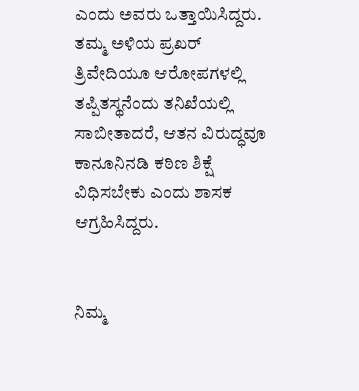ಎಂದು ಅವರು ಒತ್ತಾಯಿಸಿದ್ದರು. ತಮ್ಮ ಅಳಿಯ ಪ್ರಖರ್ ತ್ರಿವೇದಿಯೂ ಆರೋಪಗಳಲ್ಲಿ ತಪ್ಪಿತಸ್ಥನೆಂದು ತನಿಖೆಯಲ್ಲಿ ಸಾಬೀತಾದರೆ, ಆತನ ವಿರುದ್ಧವೂ ಕಾನೂನಿನಡಿ ಕಠಿಣ ಶಿಕ್ಷೆ ವಿಧಿಸಬೇಕು ಎಂದು ಶಾಸಕ ಆಗ್ರಹಿಸಿದ್ದರು.


ನಿಮ್ಮ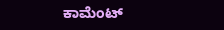ಕಾಮೆಂಟ್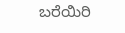ಬರೆಯಿರಿ